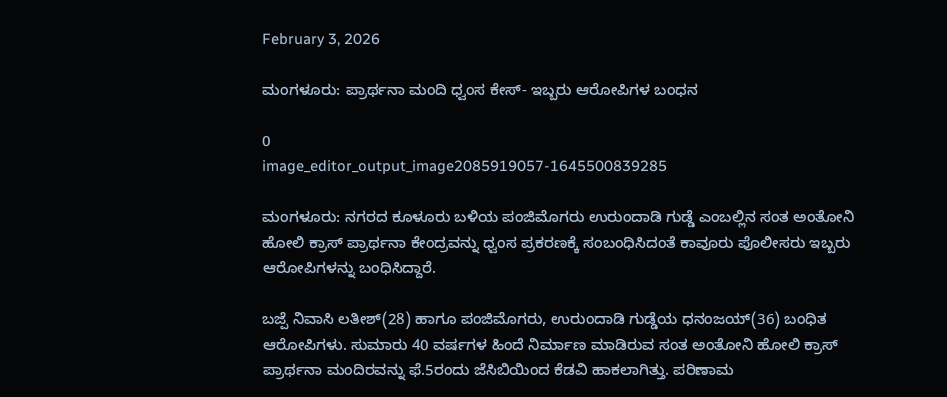February 3, 2026

ಮಂಗಳೂರು: ಪ್ರಾರ್ಥನಾ ಮಂದಿ ಧ್ವಂಸ ಕೇಸ್‌- ಇಬ್ಬರು ಆರೋಪಿಗಳ ಬಂಧನ

0
image_editor_output_image2085919057-1645500839285

ಮಂಗಳೂರು: ನಗರದ ಕೂಳೂರು ಬಳಿಯ ಪಂಜಿಮೊಗರು ಉರುಂದಾಡಿ ಗುಡ್ಡೆ ಎಂಬಲ್ಲಿನ ಸಂತ ಅಂತೋನಿ ಹೋಲಿ ಕ್ರಾಸ್ ಪ್ರಾರ್ಥನಾ ಕೇಂದ್ರವನ್ನು ಧ್ವಂಸ ಪ್ರಕರಣಕ್ಕೆ ಸಂಬಂಧಿಸಿದಂತೆ ಕಾವೂರು ಪೊಲೀಸರು ಇಬ್ಬರು ಆರೋಪಿಗಳನ್ನು ಬಂಧಿಸಿದ್ದಾರೆ.

ಬಜ್ಪೆ ನಿವಾಸಿ ಲತೀಶ್(28) ಹಾಗೂ ಪಂಜಿಮೊಗರು, ಉರುಂದಾಡಿ ಗುಡ್ಡೆಯ ಧನಂಜಯ್(36) ಬಂಧಿತ ಆರೋಪಿಗಳು. ಸುಮಾರು 40 ವರ್ಷಗಳ ಹಿಂದೆ ನಿರ್ಮಾಣ ಮಾಡಿರುವ ಸಂತ ಅಂತೋನಿ ಹೋಲಿ ಕ್ರಾಸ್ ಪ್ರಾರ್ಥನಾ ಮಂದಿರವನ್ನು ಫೆ.5ರಂದು ಜೆಸಿಬಿಯಿಂದ ಕೆಡವಿ ಹಾಕಲಾಗಿತ್ತು. ಪರಿಣಾಮ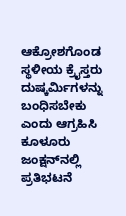ಆಕ್ರೋಶಗೊಂಡ ಸ್ಥಳೀಯ ಕ್ರೈಸ್ತರು ದುಷ್ಕರ್ಮಿಗಳನ್ನು ಬಂಧಿಸಬೇಕು ಎಂದು ಆಗ್ರಹಿಸಿ ಕೂಳೂರು ಜಂಕ್ಷನ್‌ನಲ್ಲಿ ಪ್ರತಿಭಟನೆ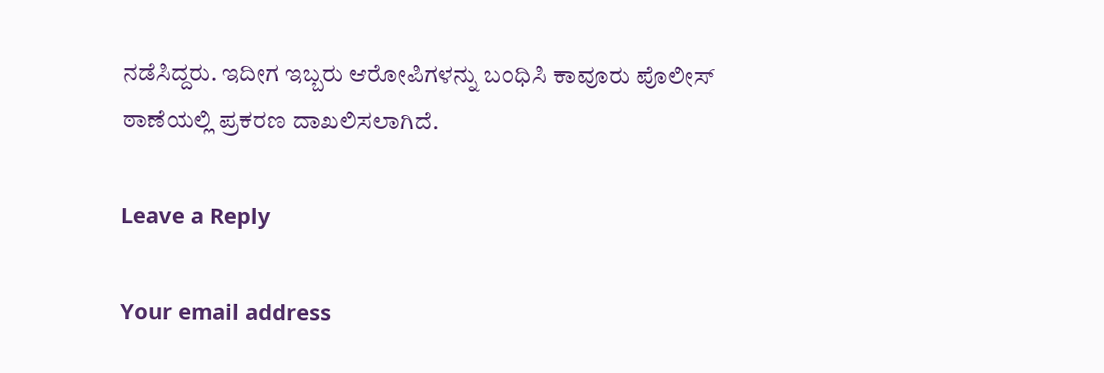ನಡೆಸಿದ್ದರು. ಇದೀಗ ಇಬ್ಬರು ಆರೋಪಿಗಳನ್ನು ಬಂಧಿಸಿ ಕಾವೂರು ಪೊಲೀಸ್ ಠಾಣೆಯಲ್ಲಿ ಪ್ರಕರಣ ದಾಖಲಿಸಲಾಗಿದೆ.

Leave a Reply

Your email address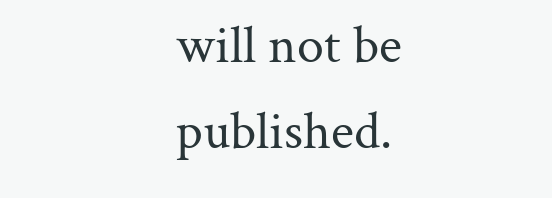will not be published.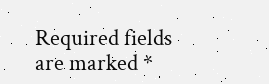Required fields are marked *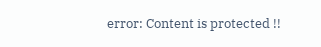error: Content is protected !!